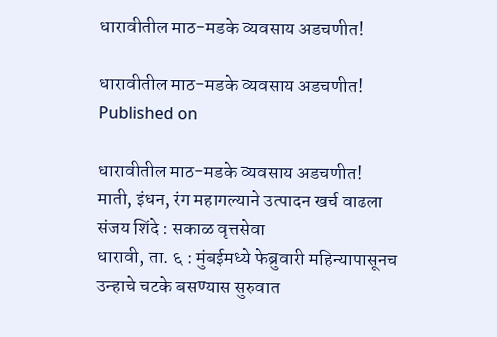धारावीतील माठ-मडके व्यवसाय अडचणीत!

धारावीतील माठ-मडके व्यवसाय अडचणीत!
Published on

धारावीतील माठ-मडके व्यवसाय अडचणीत!
माती, इंधन, रंग महागल्याने उत्पादन खर्च वाढला
संजय शिंदे : सकाळ वृत्तसेवा
धारावी, ता. ६ : मुंबईमध्ये फेब्रुवारी महिन्यापासूनच उन्हाचे चटके बसण्यास सुरुवात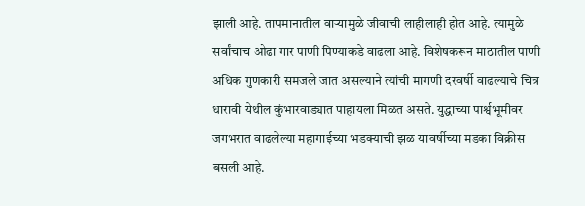झाली आहे. तापमानातील वाऱ्यामुळे जीवाची लाहीलाही होत आहे. त्यामुळे सर्वांचाच ओढा गार पाणी पिण्याकडे वाढला आहे. विशेषकरून माठातील पाणी अधिक गुणकारी समजले जात असल्याने त्यांची मागणी दरवर्षी वाढल्याचे चित्र धारावी येथील कुंभारवाड्यात पाहायला मिळत असते. युद्धाच्या पार्श्वभूमीवर जगभरात वाढलेल्या महागाईच्या भडक्याची झळ यावर्षीच्या मडका विक्रीस बसली आहे.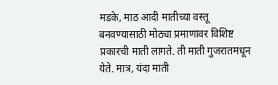मडके, माठ आदी मातीच्या वस्तू बनवण्यासाठी मोठ्या प्रमाणावर विशिष्ट प्रकारची माती लागते. ती माती गुजरातमधून येते. मात्र, यंदा माती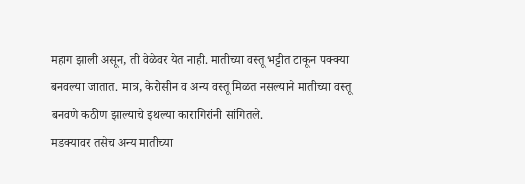महाग झाली असून, ती वेळेवर येत नाही. मातीच्या वस्तू भट्टीत टाकून पक्क्या बनवल्या जातात. मात्र, केरोसीन व अन्य वस्तू मिळत नसल्याने मातीच्या वस्तू बनवणे कठीण झाल्याचे इथल्‍या कारागिरांनी सांगितले.
मडक्यावर तसेच अन्य मातीच्या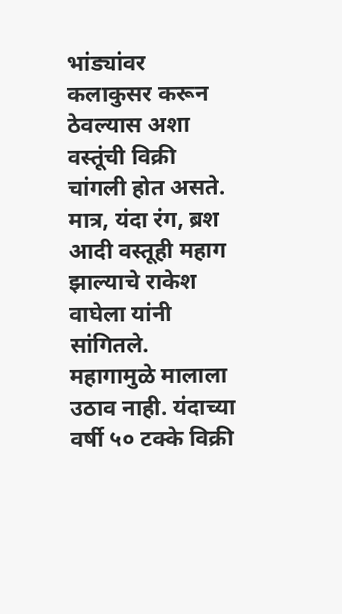भांड्यांवर कलाकुसर करून ठेवल्‍यास अशा वस्तूंची विक्री चांगली होत असते. मात्र, यंदा रंग, ब्रश आदी वस्तूही महाग झाल्याचे राकेश वाघेला यांनी सांगितले. महागामुळे मालाला उठाव नाही. यंदाच्या वर्षी ५० टक्के विक्री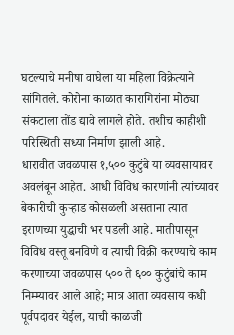घटल्याचे मनीषा वाघेला या महिला विक्रेत्याने सांगितले. कोरोना काळात कारागिरांना मोठ्या संकटाला तोंड द्यावे लागले होते. तशीच काहीशी परिस्थिती सध्या निर्माण झाली आहे.
धारावीत जवळपास १,५०० कुटुंबे या व्यवसायावर अवलंबून आहेत. आधी विविध कारणांनी त्‍यांच्यावर बेकारीची कुऱ्हाड कोसळली असताना त्यात इराणच्या युद्धाची भर पडली आहे. मातीपासून विविध वस्तू बनविणे व त्याची विक्री करण्याचे काम करणाच्या जवळपास ५०० ते ६०० कुटुंबांचे काम निम्म्यावर आले आहे; मात्र आता व्यवसाय कधी पूर्वपदावर येईल, याची काळजी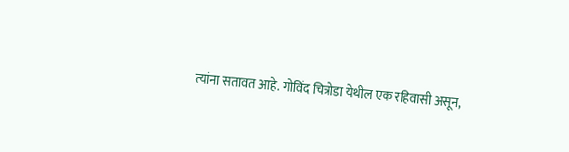त्‍यांना सतावत आहे. गोविंद चित्रोडा येथील एक रहिवासी असून,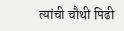त्यांची चौथी पिढी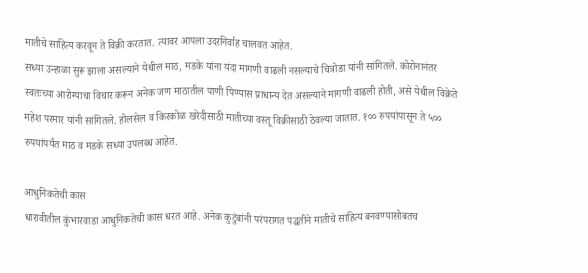मातीचे साहित्य करवून ते विक्री करतात. त्यावर आपला उदरनिर्वाह चालवत आहेत.
सध्या उन्हाळा सुरू झाला असल्याने येथील माठ, मडके यांना यंदा मागणी वाढली नसल्याचे चित्रोडा यांनी सांगितले. कोरोनानंतर स्‍वतःच्या आरोग्‍याचा विचार करून अनेक जण माठातील पाणी पिण्यास प्राधान्य देत असल्याने मागणी वाढली होती, असे येथील विक्रेते महेश परमार यांनी सांगितले. होलसेल व किरकोळ खरेदीसाठी मातीच्या वस्तू विक्रीसाठी ठेवल्या जातात. १०० रुपयांपासून ते ५०० रुपयांपर्यंत माठ व मडके सध्या उपलब्ध आहेत.

आधुनिकतेची कास
धारावीतील कुंभारवाडा आधुनिकतेची कास धरत आहे. अनेक कुटुंबांनी परंपरागत पद्धतीने मातीचे साहित्य बनवण्यासोबतच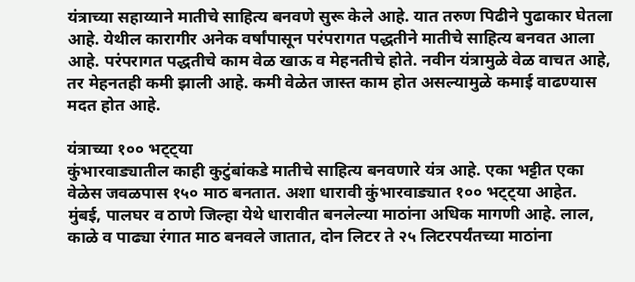यंत्राच्या सहाय्याने मातीचे साहित्य बनवणे सुरू केले आहे. यात तरुण पिढीने पुढाकार घेतला आहे. येथील कारागीर अनेक वर्षांपासून परंपरागत पद्धतीने मातीचे साहित्य बनवत आला आहे. परंपरागत पद्धतीचे काम वेळ खाऊ व मेहनतीचे होते. नवीन यंत्रामुळे वेळ वाचत आहे, तर मेहनतही कमी झाली आहे. कमी वेळेत जास्त काम होत असल्यामुळे कमाई वाढण्यास मदत होत आहे.

यंत्राच्या १०० भट्ट्या
कुंभारवाड्यातील काही कुटुंबांकडे मातीचे साहित्य बनवणारे यंत्र आहे. एका भट्टीत एका वेळेस जवळपास १५० माठ बनतात. अशा धारावी कुंभारवाड्यात १०० भट्ट्या आहेत. मुंबई, पालघर व ठाणे जिल्हा येथे धारावीत बनलेल्या माठांना अधिक मागणी आहे. लाल, काळे व पाढ्या रंगात माठ बनवले जातात, दोन लिटर ते २५ लिटरपर्यंतच्या माठांना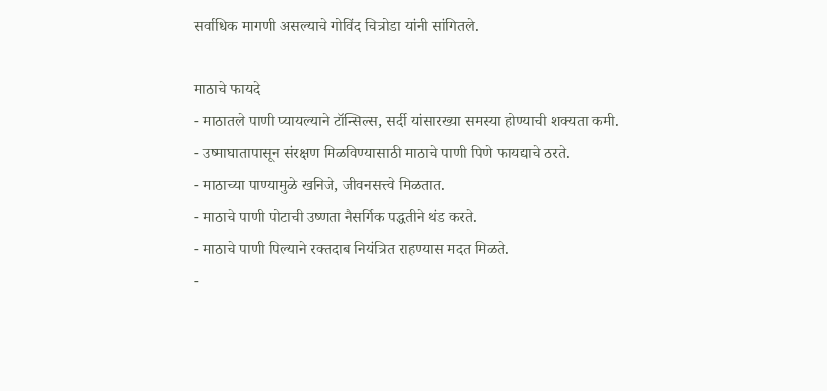सर्वाधिक मागणी असल्याचे गोविंद चित्रोडा यांनी सांगितले.

माठाचे फायदे
- माठातले पाणी प्यायल्याने टॉन्सिल्स, सर्दी यांसारख्या समस्या होण्याची शक्यता कमी.
- उष्माघातापासून संरक्षण मिळविण्यासाठी माठाचे पाणी पिणे फायद्याचे ठरते.
- माठाच्या पाण्यामुळे खनिजे, जीवनसत्त्वे मिळतात.
- माठाचे पाणी पोटाची उष्णता नैसर्गिक पद्धतीने थंड करते.
- माठाचे पाणी पिल्याने रक्तदाब नियंत्रित राहण्यास मदत मिळते.
-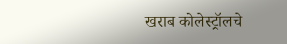खराब कोलेस्ट्रॉलचे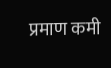प्रमाण कमी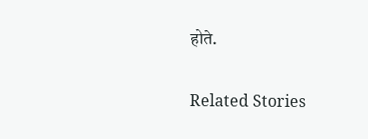होते.

Related Stories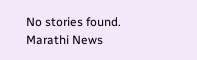No stories found.
Marathi News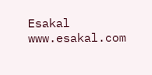Esakal
www.esakal.com